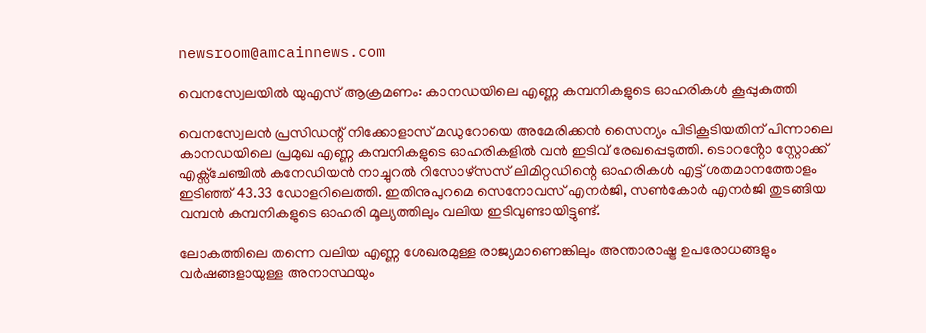newsroom@amcainnews.com

വെനസ്വേലയിൽ യുഎസ് ആക്രമണം: കാനഡയിലെ എണ്ണ കമ്പനികളുടെ ഓഹരികൾ കൂപ്പുകുത്തി

വെനസ്വേലൻ പ്രസിഡന്റ് നിക്കോളാസ് മഡുറോയെ അമേരിക്കൻ സൈന്യം പിടികൂടിയതിന് പിന്നാലെ കാനഡയിലെ പ്രമുഖ എണ്ണ കമ്പനികളുടെ ഓഹരികളിൽ വൻ ഇടിവ് രേഖപ്പെടുത്തി. ടൊറൻ്റോ സ്റ്റോക്ക് എക്സ്ചേഞ്ചിൽ കനേഡിയൻ നാച്ചുറൽ റിസോഴ്‌സസ് ലിമിറ്റഡിന്റെ ഓഹരികൾ എട്ട് ശതമാനത്തോളം ഇടിഞ്ഞ് 43.33 ഡോളറിലെത്തി. ഇതിനുപുറമെ സെനോവസ് എനർജി, സൺകോർ എനർജി തുടങ്ങിയ വമ്പൻ കമ്പനികളുടെ ഓഹരി മൂല്യത്തിലും വലിയ ഇടിവുണ്ടായിട്ടുണ്ട്.

ലോകത്തിലെ തന്നെ വലിയ എണ്ണ ശേഖരമുള്ള രാജ്യമാണെങ്കിലും അന്താരാഷ്ട്ര ഉപരോധങ്ങളും വർഷങ്ങളായുള്ള അനാസ്ഥയും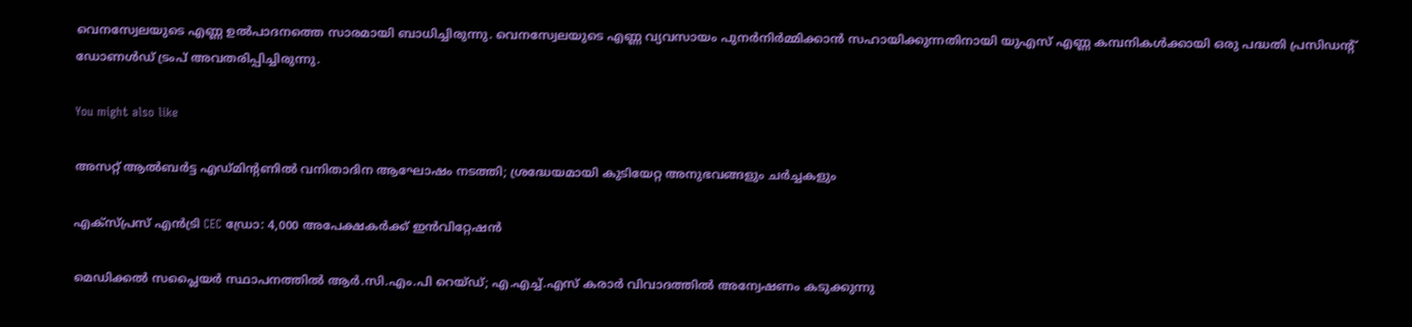വെനസ്വേലയുടെ എണ്ണ ഉൽപാദനത്തെ സാരമായി ബാധിച്ചിരുന്നു. വെനസ്വേലയുടെ എണ്ണ വ്യവസായം പുനർനിർമ്മിക്കാൻ സഹായിക്കുന്നതിനായി യുഎസ് എണ്ണ കമ്പനികൾക്കായി ഒരു പദ്ധതി പ്രസിഡന്റ് ഡോണൾഡ് ട്രംപ് അവതരിപ്പിച്ചിരുന്നു.

You might also like

അസറ്റ് ആൽബർട്ട എഡ്മിന്റണിൽ വനിതാദിന ആഘോഷം നടത്തി; ശ്രദ്ധേയമായി കുടിയേറ്റ അനുഭവങ്ങളും ചർച്ചകളും

എക്സ്പ്രസ് എൻട്രി CEC ഡ്രോ: 4,000 അപേക്ഷകർക്ക് ഇൻവിറ്റേഷൻ

മെഡിക്കൽ സപ്ലൈയർ സ്ഥാപനത്തിൽ ആർ.സി.എം.പി റെയ്ഡ്; എ.എച്ച്.എസ് കരാർ വിവാദത്തിൽ അന്വേഷണം കടുക്കുന്നു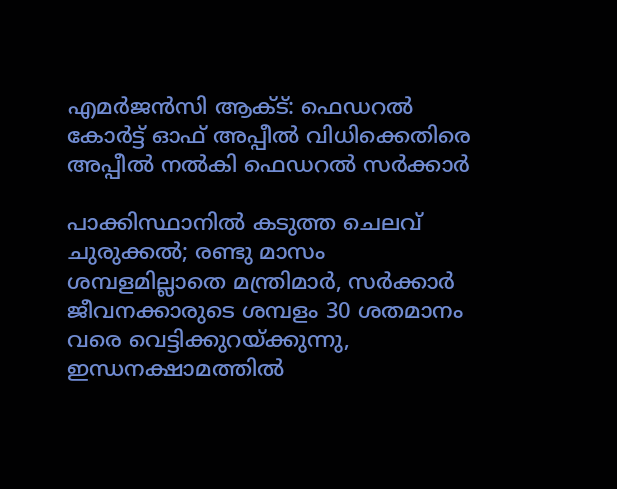എമർജൻസി ആക്ട്: ഫെഡറൽ കോർട്ട് ഓഫ് അപ്പീൽ വിധിക്കെതിരെ അപ്പീൽ നൽകി ഫെഡറൽ സർക്കാർ

പാക്കിസ്ഥാനിൽ കടുത്ത ചെലവ് ചുരുക്കൽ; രണ്ടു മാസം ശമ്പളമില്ലാതെ മന്ത്രിമാർ, സർക്കാർ ജീവനക്കാരുടെ ശമ്പളം 30 ശതമാനം വരെ വെട്ടിക്കുറയ്ക്കുന്നു, ഇന്ധനക്ഷാമത്തിൽ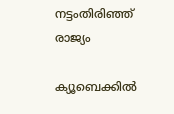നട്ടംതിരിഞ്ഞ് രാജ്യം

ക്യൂബെക്കിൽ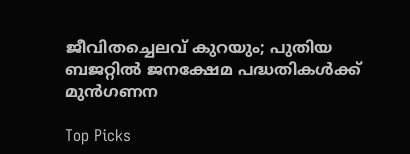ജീവിതച്ചെലവ് കുറയും; പുതിയ ബജറ്റിൽ ജനക്ഷേമ പദ്ധതികൾക്ക് മുൻഗണന

Top Picks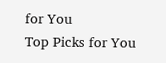for You
Top Picks for You